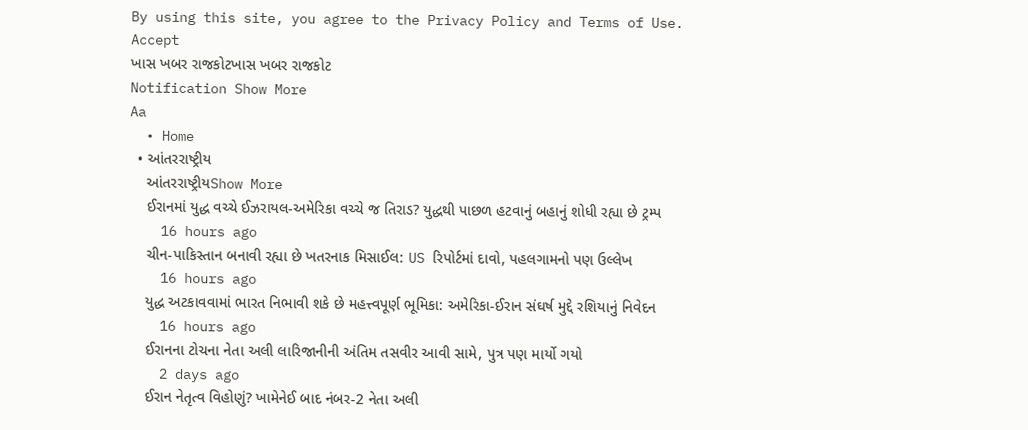By using this site, you agree to the Privacy Policy and Terms of Use.
Accept
ખાસ ખબર રાજકોટખાસ ખબર રાજકોટ
Notification Show More
Aa
  • Home
  • આંતરરાષ્ટ્રીય
    આંતરરાષ્ટ્રીયShow More
    ઈરાનમાં યુદ્ધ વચ્ચે ઈઝરાયલ-અમેરિકા વચ્ચે જ તિરાડ? યુદ્ધથી પાછળ હટવાનું બહાનું શોધી રહ્યા છે ટ્રમ્પ
    16 hours ago
    ચીન-પાકિસ્તાન બનાવી રહ્યા છે ખતરનાક મિસાઈલ: US રિપોર્ટમાં દાવો, પહલગામનો પણ ઉલ્લેખ
    16 hours ago
    યુદ્ધ અટકાવવામાં ભારત નિભાવી શકે છે મહત્ત્વપૂર્ણ ભૂમિકા: અમેરિકા-ઈરાન સંઘર્ષ મુદ્દે રશિયાનું નિવેદન
    16 hours ago
    ઈરાનના ટોચના નેતા અલી લારિજાનીની અંતિમ તસવીર આવી સામે, પુત્ર પણ માર્યો ગયો
    2 days ago
    ઈરાન નેતૃત્વ વિહોણું? ખામેનેઈ બાદ નંબર-2 નેતા અલી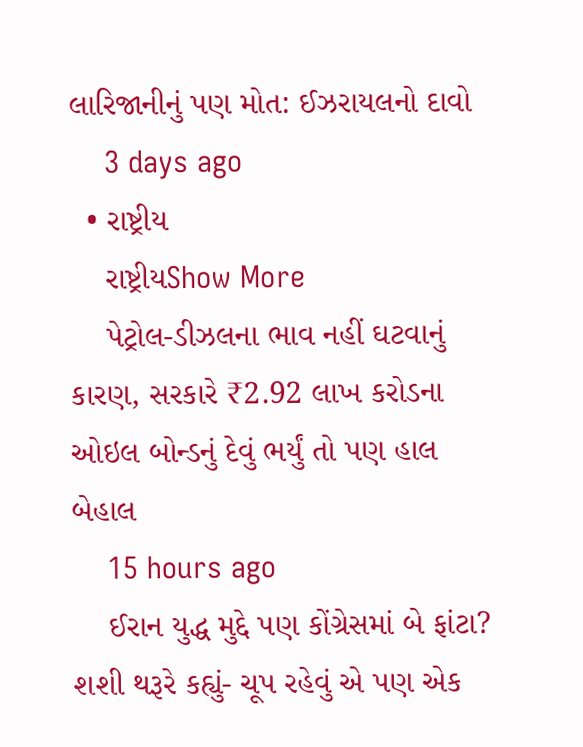લારિજાનીનું પણ મોત: ઈઝરાયલનો દાવો
    3 days ago
  • રાષ્ટ્રીય
    રાષ્ટ્રીયShow More
    પેટ્રોલ-ડીઝલના ભાવ નહીં ઘટવાનું કારણ, સરકારે ₹2.92 લાખ કરોડના ઓઇલ બોન્ડનું દેવું ભર્યું તો પણ હાલ બેહાલ
    15 hours ago
    ઈરાન યુદ્ધ મુદ્દે પણ કોંગ્રેસમાં બે ફાંટા? શશી થરૂરે કહ્યું- ચૂપ રહેવું એ પણ એક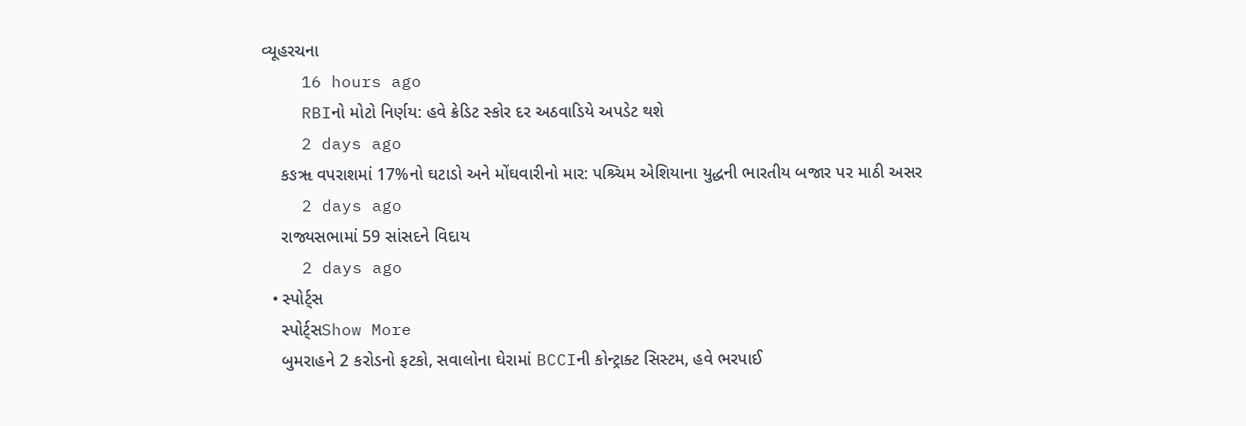વ્યૂહરચના
    16 hours ago
    RBIનો મોટો નિર્ણય: હવે ક્રેડિટ સ્કોર દર અઠવાડિયે અપડેટ થશે
    2 days ago
    કઙૠ વપરાશમાં 17%નો ઘટાડો અને મોંઘવારીનો માર: પશ્ર્ચિમ એશિયાના યુદ્ધની ભારતીય બજાર પર માઠી અસર
    2 days ago
    રાજ્યસભામાં 59 સાંસદને વિદાય
    2 days ago
  • સ્પોર્ટ્સ
    સ્પોર્ટ્સShow More
    બુમરાહને 2 કરોડનો ફટકો, સવાલોના ઘેરામાં BCCIની કોન્ટ્રાક્ટ સિસ્ટમ, હવે ભરપાઈ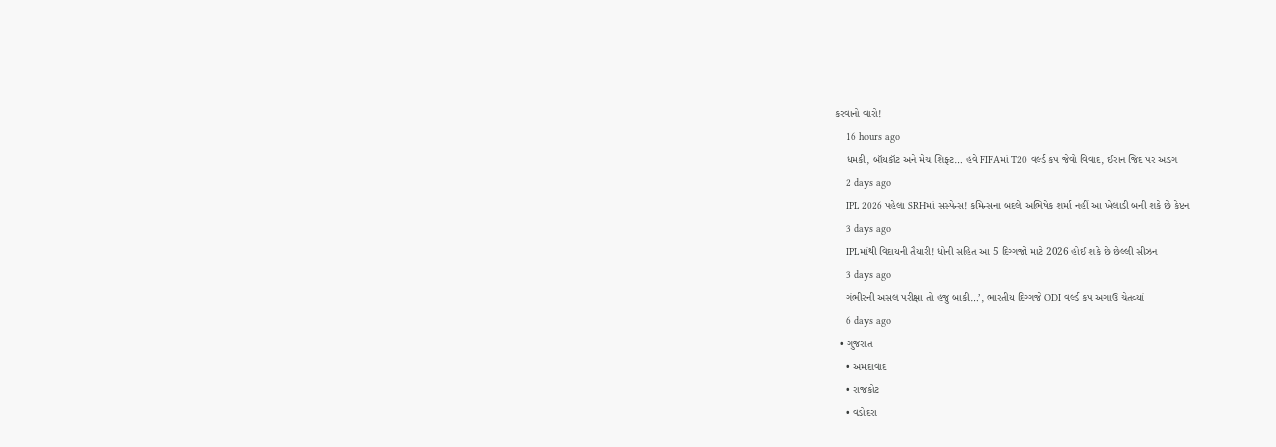કરવાનો વારો!
    16 hours ago
    ધમકી, બૉયકૉટ અને મેચ શિફ્ટ… હવે FIFAમાં T20 વર્લ્ડ કપ જેવો વિવાદ, ઈરાન જિદ પર અડગ
    2 days ago
    IPL 2026 પહેલા SRHમાં સસ્પેન્સ! કમિન્સના બદલે અભિષેક શર્મા નહીં આ ખેલાડી બની શકે છે કેપ્ટન
    3 days ago
    IPLમાંથી વિદાયની તૈયારી! ધોની સહિત આ 5 દિગ્ગજો માટે 2026 હોઈ શકે છે છેલ્લી સીઝન
    3 days ago
    ગંભીરની અસલ પરીક્ષા તો હજુ બાકી…’, ભારતીય દિગ્ગજે ODI વર્લ્ડ કપ અગાઉ ચેતવ્યાં
    6 days ago
  • ગુજરાત
    • અમદાવાદ
    • રાજકોટ
    • વડોદરા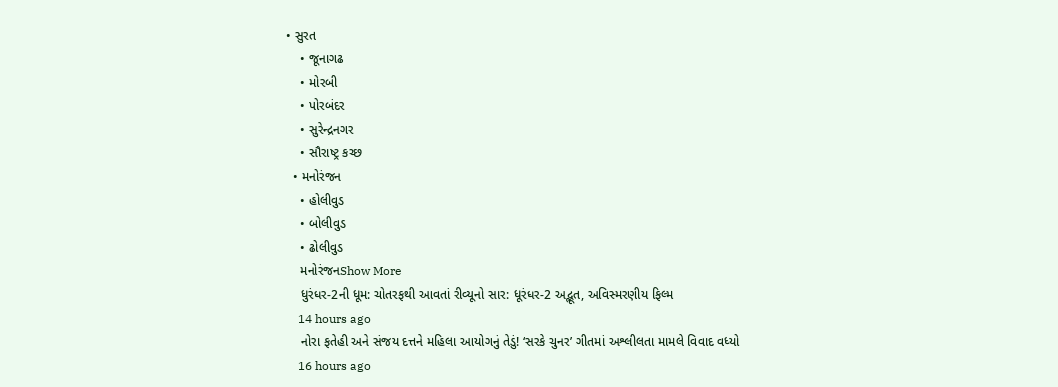• સુરત
    • જૂનાગઢ
    • મોરબી
    • પોરબંદર
    • સુરેન્દ્રનગર
    • સૌરાષ્ટ્ર કચ્છ
  • મનોરંજન
    • હોલીવુડ
    • બોલીવુડ
    • ઢોલીવુડ
    મનોરંજનShow More
    ધુરંધર-2ની ધૂમ: ચોતરફથી આવતાં રીવ્યૂનો સાર: ધૂરંધર-2 અદ્ભૂત, અવિસ્મરણીય ફિલ્મ
    14 hours ago
    નોરા ફતેહી અને સંજય દત્તને મહિલા આયોગનું તેડું! ‘સરકે ચુનર’ ગીતમાં અશ્લીલતા મામલે વિવાદ વધ્યો
    16 hours ago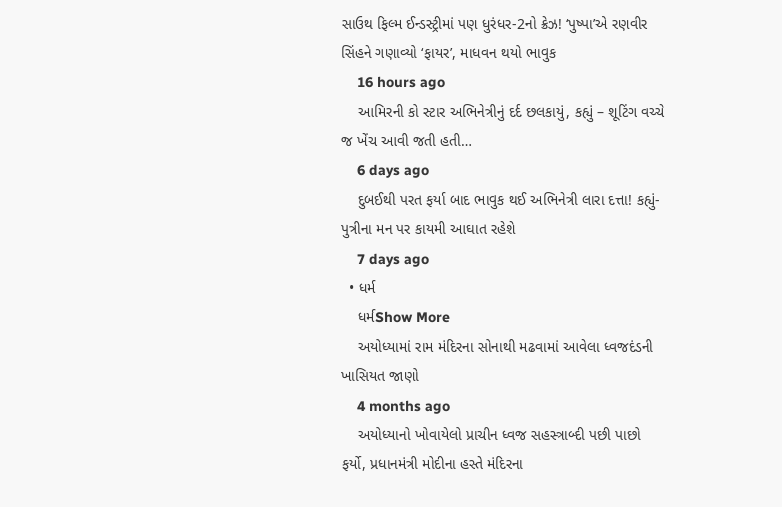સાઉથ ફિલ્મ ઈન્ડસ્ટ્રીમાં પણ ધુરંધર-2નો ક્રેઝ! ‘પુષ્પા’એ રણવીર સિંહને ગણાવ્યો ‘ફાયર’, માધવન થયો ભાવુક
    16 hours ago
    આમિરની કો સ્ટાર અભિનેત્રીનું દર્દ છલકાયું, કહ્યું – શૂટિંગ વચ્ચે જ ખેંચ આવી જતી હતી…
    6 days ago
    દુબઈથી પરત ફર્યા બાદ ભાવુક થઈ અભિનેત્રી લારા દત્તા! કહ્યું- પુત્રીના મન પર કાયમી આઘાત રહેશે
    7 days ago
  • ધર્મ
    ધર્મShow More
    અયોધ્યામાં રામ મંદિરના સોનાથી મઢવામાં આવેલા ધ્વજદંડની ખાસિયત જાણો
    4 months ago
    અયોધ્યાનો ખોવાયેલો પ્રાચીન ધ્વજ સહસ્ત્રાબ્દી પછી પાછો ફર્યો, પ્રધાનમંત્રી મોદીના હસ્તે મંદિરના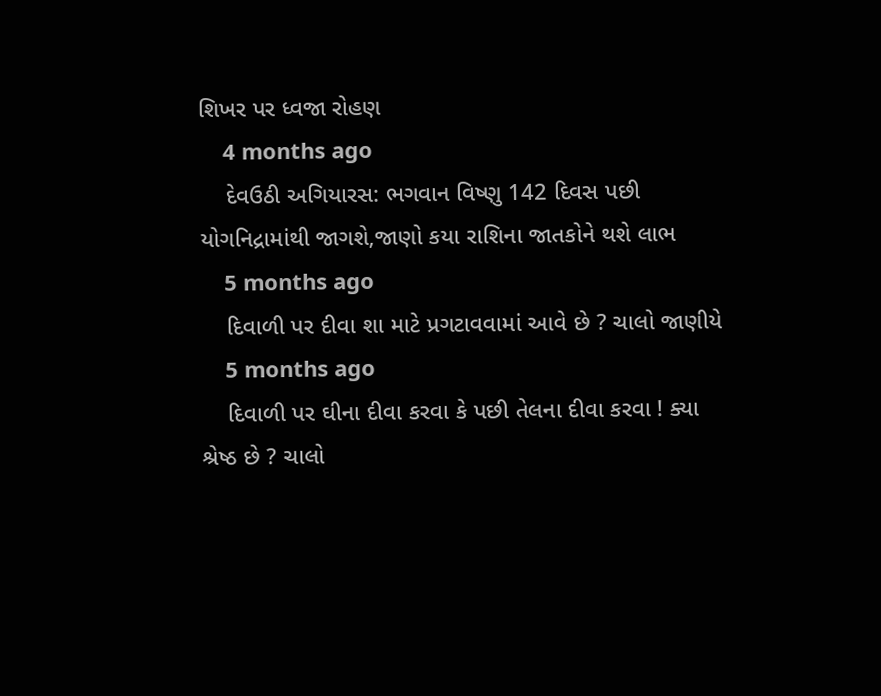શિખર પર ધ્વજા રોહણ
    4 months ago
    દેવઉઠી અગિયારસ: ભગવાન વિષ્ણુ 142 દિવસ પછી યોગનિદ્રામાંથી જાગશે,જાણો કયા રાશિના જાતકોને થશે લાભ
    5 months ago
    દિવાળી પર દીવા શા માટે પ્રગટાવવામાં આવે છે ? ચાલો જાણીયે
    5 months ago
    દિવાળી પર ઘીના દીવા કરવા કે પછી તેલના દીવા કરવા ! ક્યા શ્રેષ્ઠ છે ? ચાલો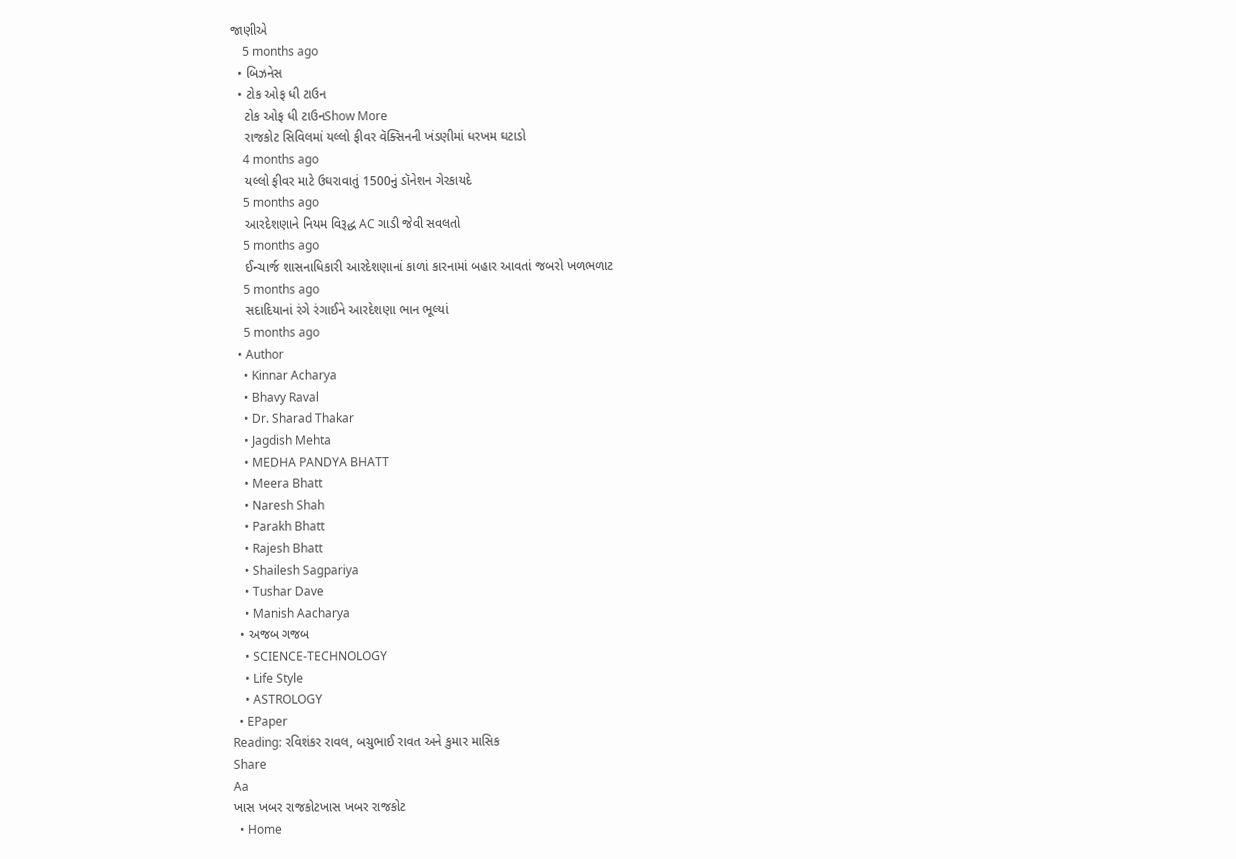જાણીએ
    5 months ago
  • બિઝનેસ
  • ટોક ઓફ ધી ટાઉન
    ટોક ઓફ ધી ટાઉનShow More
    રાજકોટ સિવિલમાં યલ્લો ફીવર વૅક્સિનની ખંડણીમાં ધરખમ ઘટાડો
    4 months ago
    યલ્લો ફીવર માટે ઉઘરાવાતું 1500નું ડૉનેશન ગેરકાયદે
    5 months ago
    આરદેશણાને નિયમ વિરૂદ્ધ AC ગાડી જેવી સવલતો
    5 months ago
    ઈન્ચાર્જ શાસનાધિકારી આરદેશણાનાં કાળાં કારનામાં બહાર આવતાં જબરો ખળભળાટ
    5 months ago
    સદાદિયાનાં રંગે રંગાઈને આરદેશણા ભાન ભૂલ્યાં
    5 months ago
  • Author
    • Kinnar Acharya
    • Bhavy Raval
    • Dr. Sharad Thakar
    • Jagdish Mehta
    • MEDHA PANDYA BHATT
    • Meera Bhatt
    • Naresh Shah
    • Parakh Bhatt
    • Rajesh Bhatt
    • Shailesh Sagpariya
    • Tushar Dave
    • Manish Aacharya
  • અજબ ગજબ
    • SCIENCE-TECHNOLOGY
    • Life Style
    • ASTROLOGY
  • EPaper
Reading: રવિશંકર રાવલ, બચુભાઈ રાવત અને કુમાર માસિક
Share
Aa
ખાસ ખબર રાજકોટખાસ ખબર રાજકોટ
  • Home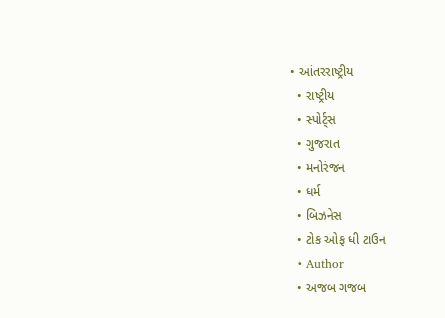• આંતરરાષ્ટ્રીય
  • રાષ્ટ્રીય
  • સ્પોર્ટ્સ
  • ગુજરાત
  • મનોરંજન
  • ધર્મ
  • બિઝનેસ
  • ટોક ઓફ ધી ટાઉન
  • Author
  • અજબ ગજબ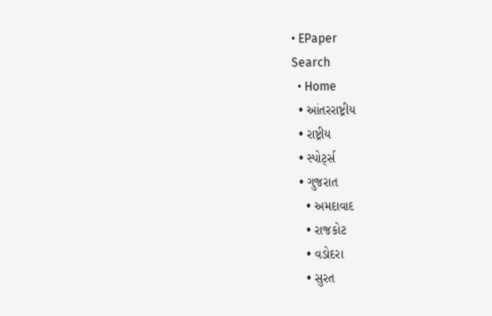• EPaper
Search
  • Home
  • આંતરરાષ્ટ્રીય
  • રાષ્ટ્રીય
  • સ્પોર્ટ્સ
  • ગુજરાત
    • અમદાવાદ
    • રાજકોટ
    • વડોદરા
    • સુરત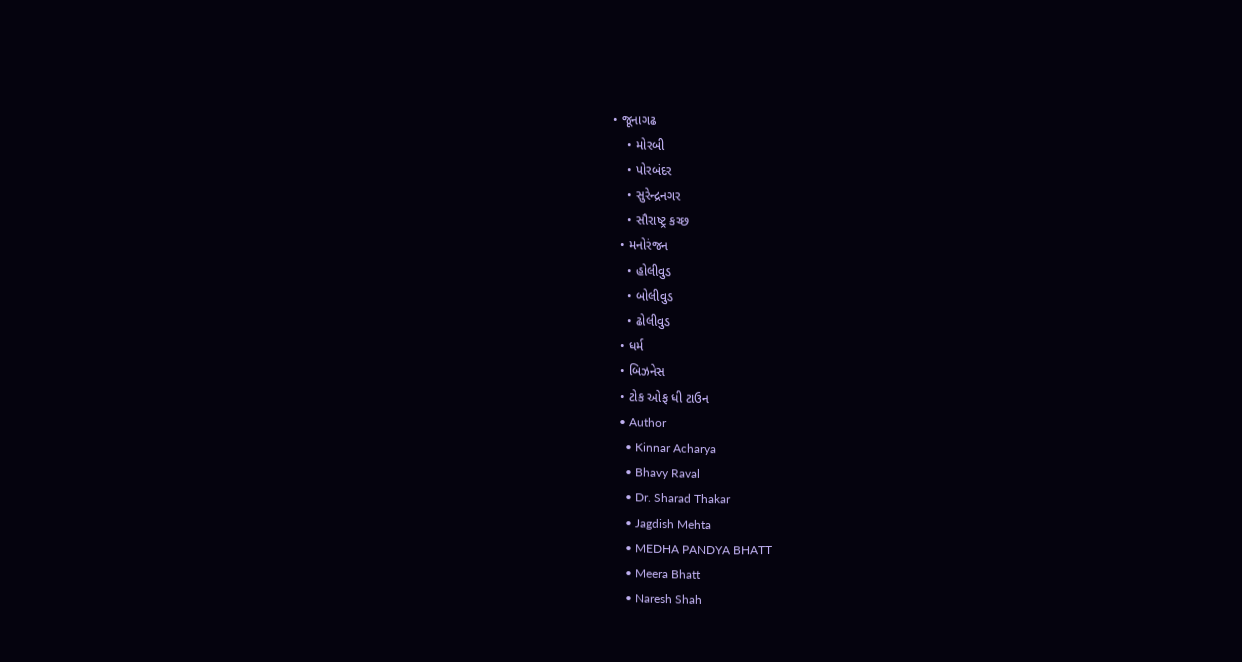• જૂનાગઢ
    • મોરબી
    • પોરબંદર
    • સુરેન્દ્રનગર
    • સૌરાષ્ટ્ર કચ્છ
  • મનોરંજન
    • હોલીવુડ
    • બોલીવુડ
    • ઢોલીવુડ
  • ધર્મ
  • બિઝનેસ
  • ટોક ઓફ ધી ટાઉન
  • Author
    • Kinnar Acharya
    • Bhavy Raval
    • Dr. Sharad Thakar
    • Jagdish Mehta
    • MEDHA PANDYA BHATT
    • Meera Bhatt
    • Naresh Shah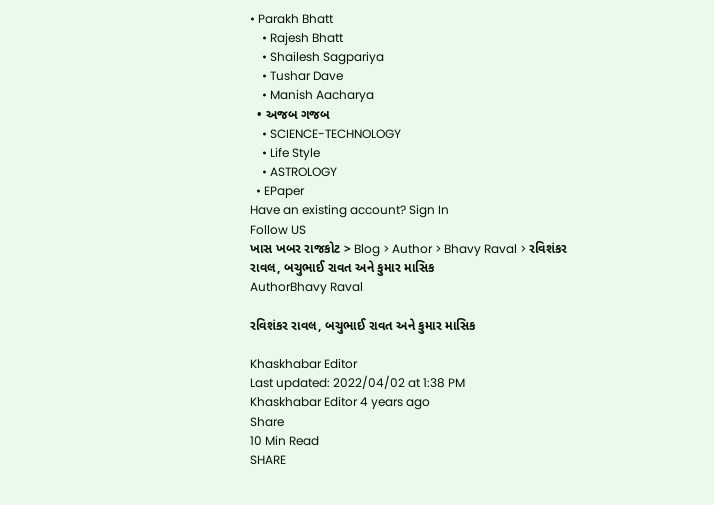• Parakh Bhatt
    • Rajesh Bhatt
    • Shailesh Sagpariya
    • Tushar Dave
    • Manish Aacharya
  • અજબ ગજબ
    • SCIENCE-TECHNOLOGY
    • Life Style
    • ASTROLOGY
  • EPaper
Have an existing account? Sign In
Follow US
ખાસ ખબર રાજકોટ > Blog > Author > Bhavy Raval > રવિશંકર રાવલ, બચુભાઈ રાવત અને કુમાર માસિક
AuthorBhavy Raval

રવિશંકર રાવલ, બચુભાઈ રાવત અને કુમાર માસિક

Khaskhabar Editor
Last updated: 2022/04/02 at 1:38 PM
Khaskhabar Editor 4 years ago
Share
10 Min Read
SHARE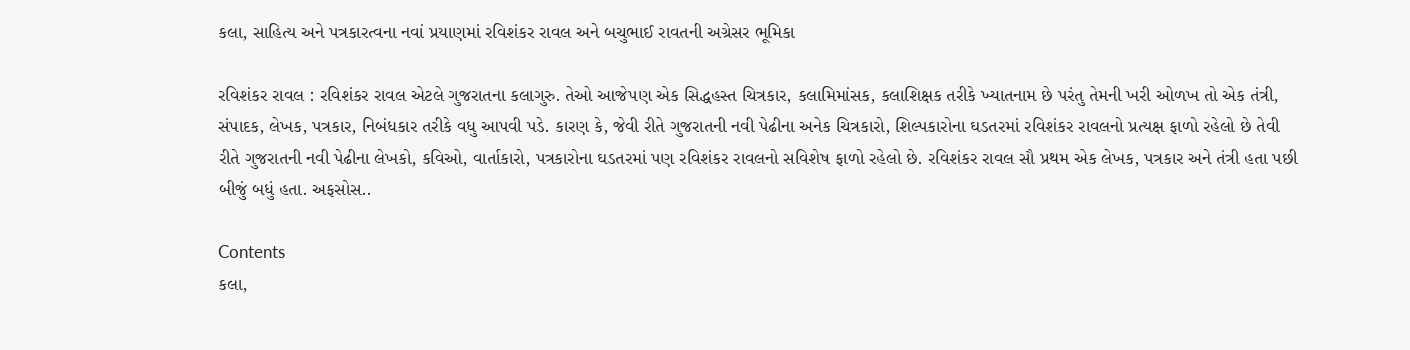કલા, સાહિત્ય અને પત્રકારત્વના નવાં પ્રયાણમાં રવિશંકર રાવલ અને બચુભાઈ રાવતની અગ્રેસર ભૂમિકા

રવિશંકર રાવલ : રવિશંકર રાવલ એટલે ગુજરાતના કલાગુરુ. તેઓ આજેપણ એક સિદ્ધહસ્ત ચિત્રકાર, કલામિમાંસક, કલાશિક્ષક તરીકે ખ્યાતનામ છે પરંતુ તેમની ખરી ઓળખ તો એક તંત્રી, સંપાદક, લેખક, પત્રકાર, નિબંધકાર તરીકે વધુ આપવી પડે. કારણ કે, જેવી રીતે ગુજરાતની નવી પેઢીના અનેક ચિત્રકારો, શિલ્પકારોના ઘડતરમાં રવિશંકર રાવલનો પ્રત્યક્ષ ફાળો રહેલો છે તેવી રીતે ગુજરાતની નવી પેઢીના લેખકો, કવિઓ, વાર્તાકારો, પત્રકારોના ઘડતરમાં પણ રવિશંકર રાવલનો સવિશેષ ફાળો રહેલો છે. રવિશંકર રાવલ સૌ પ્રથમ એક લેખક, પત્રકાર અને તંત્રી હતા પછી બીજું બધું હતા. અફસોસ..

Contents
કલા,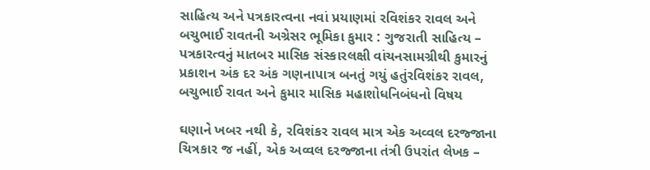સાહિત્ય અને પત્રકારત્વના નવાં પ્રયાણમાં રવિશંકર રાવલ અને બચુભાઈ રાવતની અગ્રેસર ભૂમિકા કુમાર : ગુજરાતી સાહિત્ય – પત્રકારત્વનું માતબર માસિક સંસ્કારલક્ષી વાંચનસામગ્રીથી કુમારનું પ્રકાશન અંક દર અંક ગણનાપાત્ર બનતું ગયું હતુંરવિશંકર રાવલ, બચુભાઈ રાવત અને કુમાર માસિક મહાશોધનિબંધનો વિષય

ઘણાને ખબર નથી કે, રવિશંકર રાવલ માત્ર એક અવ્વલ દરજ્જાના ચિત્રકાર જ નહીં, એક અવ્વલ દરજ્જાના તંત્રી ઉપરાંત લેખક –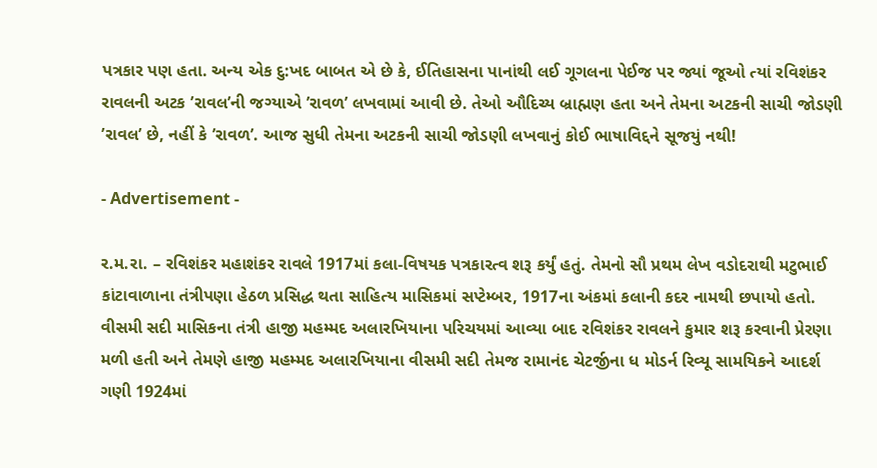પત્રકાર પણ હતા. અન્ય એક દુ:ખદ બાબત એ છે કે, ઈતિહાસના પાનાંથી લઈ ગૂગલના પેઈજ પર જ્યાં જૂઓ ત્યાં રવિશંકર રાવલની અટક ’રાવલ’ની જગ્યાએ ’રાવળ’ લખવામાં આવી છે. તેઓ ઔદિચ્ય બ્રાહ્મણ હતા અને તેમના અટકની સાચી જોડણી ’રાવલ’ છે, નહીં કે ’રાવળ’. આજ સુધી તેમના અટકની સાચી જોડણી લખવાનું કોઈ ભાષાવિદ્દને સૂજયું નથી!

- Advertisement -

ર.મ.રા. – રવિશંકર મહાશંકર રાવલે 1917માં કલા-વિષયક પત્રકારત્વ શરૂ કર્યું હતું. તેમનો સૌ પ્રથમ લેખ વડોદરાથી મટુભાઈ કાંટાવાળાના તંત્રીપણા હેઠળ પ્રસિદ્ધ થતા સાહિત્ય માસિકમાં સપ્ટેમ્બર, 1917ના અંકમાં કલાની કદર નામથી છપાયો હતો. વીસમી સદી માસિકના તંત્રી હાજી મહમ્મદ અલારખિયાના પરિચયમાં આવ્યા બાદ રવિશંકર રાવલને કુમાર શરૂ કરવાની પ્રેરણા મળી હતી અને તેમણે હાજી મહમ્મદ અલારખિયાના વીસમી સદી તેમજ રામાનંદ ચેટર્જીના ધ મોડર્ન રિવ્યૂ સામયિકને આદર્શ ગણી 1924માં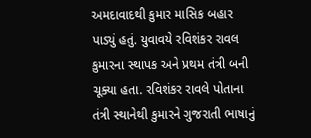અમદાવાદથી કુમાર માસિક બહાર પાડ્યું હતું. યુવાવયે રવિશંકર રાવલ કુમારના સ્થાપક અને પ્રથમ તંત્રી બની ચૂક્યા હતા. રવિશંકર રાવલે પોતાના તંત્રી સ્થાનેથી કુમારને ગુજરાતી ભાષાનું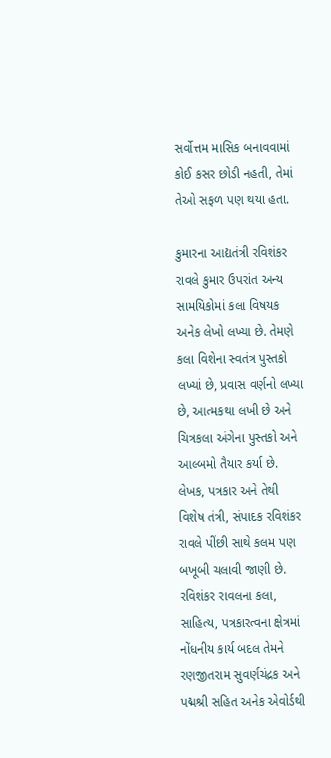સર્વોત્તમ માસિક બનાવવામાં કોઈ કસર છોડી નહતી, તેમાં તેઓ સફળ પણ થયા હતા.

કુમારના આદ્યતંત્રી રવિશંકર રાવલે કુમાર ઉપરાંત અન્ય સામયિકોમાં કલા વિષયક અનેક લેખો લખ્યા છે. તેમણે કલા વિશેના સ્વતંત્ર પુસ્તકો લખ્યાં છે, પ્રવાસ વર્ણનો લખ્યા છે, આત્મકથા લખી છે અને ચિત્રકલા અંગેના પુસ્તકો અને આલ્બમો તૈયાર કર્યા છે. લેખક, પત્રકાર અને તેથી વિશેષ તંત્રી, સંપાદક રવિશંકર રાવલે પીંછી સાથે કલમ પણ બખૂબી ચલાવી જાણી છે. રવિશંકર રાવલના કલા, સાહિત્ય, પત્રકારત્વના ક્ષેત્રમાં નોંધનીય કાર્ય બદલ તેમને રણજીતરામ સુવર્ણચંદ્રક અને પદ્મશ્રી સહિત અનેક એવોર્ડથી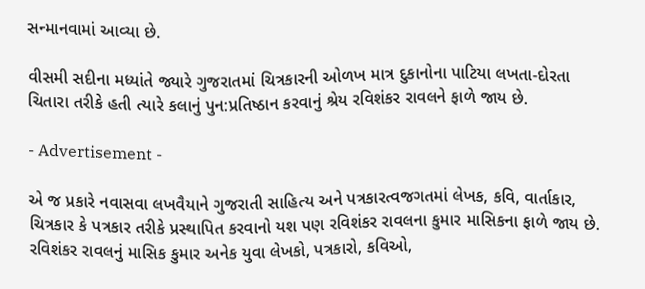સન્માનવામાં આવ્યા છે.

વીસમી સદીના મધ્યાંતે જ્યારે ગુજરાતમાં ચિત્રકારની ઓળખ માત્ર દુકાનોના પાટિયા લખતા-દોરતા ચિતારા તરીકે હતી ત્યારે કલાનું પુન:પ્રતિષ્ઠાન કરવાનું શ્રેય રવિશંકર રાવલને ફાળે જાય છે.

- Advertisement -

એ જ પ્રકારે નવાસવા લખવૈયાને ગુજરાતી સાહિત્ય અને પત્રકારત્વજગતમાં લેખક, કવિ, વાર્તાકાર, ચિત્રકાર કે પત્રકાર તરીકે પ્રસ્થાપિત કરવાનો યશ પણ રવિશંકર રાવલના કુમાર માસિકના ફાળે જાય છે. રવિશંકર રાવલનું માસિક કુમાર અનેક યુવા લેખકો, પત્રકારો, કવિઓ,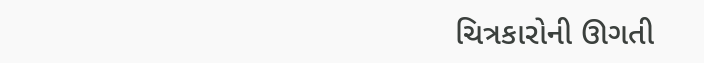ચિત્રકારોની ઊગતી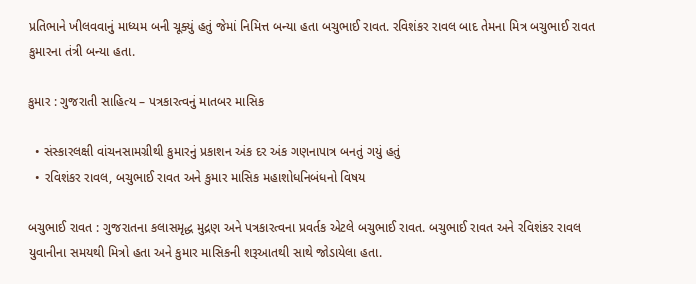પ્રતિભાને ખીલવવાનું માધ્યમ બની ચૂક્યું હતું જેમાં નિમિત્ત બન્યા હતા બચુભાઈ રાવત. રવિશંકર રાવલ બાદ તેમના મિત્ર બચુભાઈ રાવત કુમારના તંત્રી બન્યા હતા.

કુમાર : ગુજરાતી સાહિત્ય – પત્રકારત્વનું માતબર માસિક

  • સંસ્કારલક્ષી વાંચનસામગ્રીથી કુમારનું પ્રકાશન અંક દર અંક ગણનાપાત્ર બનતું ગયું હતું
  • રવિશંકર રાવલ, બચુભાઈ રાવત અને કુમાર માસિક મહાશોધનિબંધનો વિષય

બચુભાઈ રાવત : ગુજરાતના કલાસમૃદ્ધ મુદ્રણ અને પત્રકારત્વના પ્રવર્તક એટલે બચુભાઈ રાવત. બચુભાઈ રાવત અને રવિશંકર રાવલ યુવાનીના સમયથી મિત્રો હતા અને કુમાર માસિકની શરૂઆતથી સાથે જોડાયેલા હતા.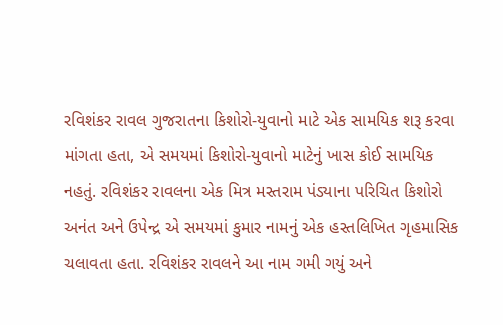રવિશંકર રાવલ ગુજરાતના કિશોરો-યુવાનો માટે એક સામયિક શરૂ કરવા માંગતા હતા, એ સમયમાં કિશોરો-યુવાનો માટેનું ખાસ કોઈ સામયિક નહતું. રવિશંકર રાવલના એક મિત્ર મસ્તરામ પંડ્યાના પરિચિત કિશોરો અનંત અને ઉપેન્દ્ર એ સમયમાં કુમાર નામનું એક હસ્તલિખિત ગૃહમાસિક ચલાવતા હતા. રવિશંકર રાવલને આ નામ ગમી ગયું અને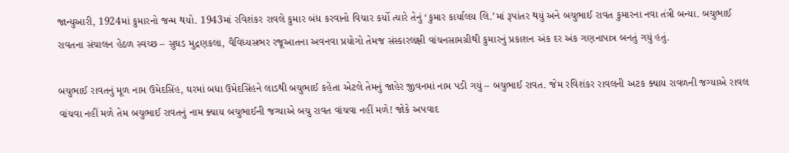જાન્યુઆરી, 1924માં કુમારનો જન્મ થયો. 1943માં રવિશંકર રાવલે કુમાર બંધ કરવાનો વિચાર કર્યો ત્યારે તેનું ‘કુમાર કાર્યાલય લિ.’માં રૂપાંતર થયું અને બચુભાઈ રાવત કુમારના નવા તંત્રી બન્યા. બચુભાઈ રાવતના સંચાલન હેઠળ સ્વચ્છ – સુઘડ મુદ્રણકલા, વૈવિધ્યસભર રજૂઆતના અવનવા પ્રયોગો તેમજ સંસ્કારલક્ષી વાંચનસામગ્રીથી કુમારનું પ્રકાશન અંક દર અંક ગણનાપાત્ર બનતું ગયું હતું.

બચુભાઈ રાવતનું મૂળ નામ ઉમેદસિંહ, ઘરમાં બધા ઉમેદસિંહને લાડથી બચુભાઈ કહેતા એટલે તેમનું જાહેર જીવનમાં નામ પડી ગયું – બચુભાઈ રાવત. જેમ રવિશંકર રાવલની અટક ક્યાય રાવળની જગ્યાએ રાવલ વાંચવા નહીં મળે તેમ બચુભાઈ રાવતનું નામ ક્યાય બચુભાઈની જગ્યાએ બચુ રાવત વાંચવા નહીં મળે! જોકે અપવાદ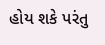હોય શકે પરંતુ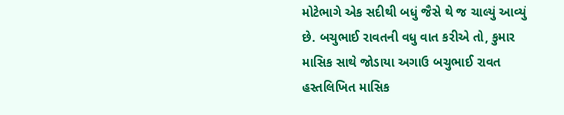મોટેભાગે એક સદીથી બધું જૈસે થે જ ચાલ્યું આવ્યું છે. બચુભાઈ રાવતની વધુ વાત કરીએ તો, કુમાર માસિક સાથે જોડાયા અગાઉ બચુભાઈ રાવત હસ્તલિખિત માસિક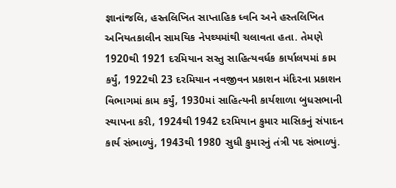જ્ઞાનાંજલિ, હસ્તલિખિત સાપ્તાહિક ધ્વનિ અને હસ્તલિખિત અનિયતકાલીન સામયિક નેપથ્યમાંથી ચલાવતા હતા. તેમણે 1920થી 1921 દરમિયાન સસ્તુ સાહિત્યવર્ધક કાર્યાલયમાં કામ કર્યું, 1922થી 23 દરમિયાન નવજીવન પ્રકાશન મંદિરના પ્રકાશન વિભાગમાં કામ કર્યું, 1930માં સાહિત્યની કાર્યશાળા બુધસભાની સ્થાપના કરી, 1924થી 1942 દરમિયાન કુમાર માસિકનું સંપાદન કાર્ય સંભાળ્યું, 1943થી 1980 સુધી કુમારનું તંત્રી પદ સંભાળ્યું.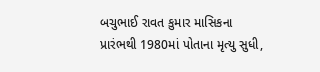બચુભાઈ રાવત કુમાર માસિકના પ્રારંભથી 1980માં પોતાના મૃત્યુ સુધી,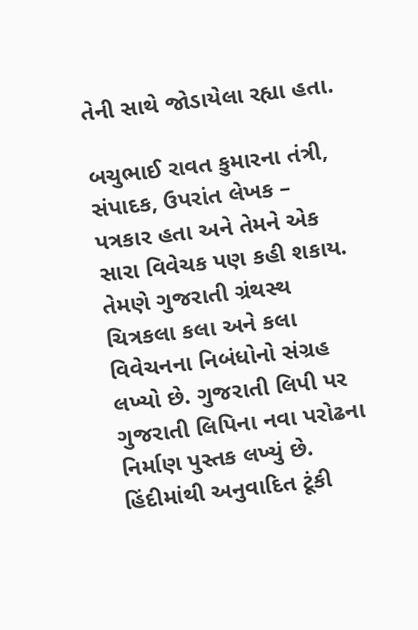તેની સાથે જોડાયેલા રહ્યા હતા.

બચુભાઈ રાવત કુમારના તંત્રી, સંપાદક, ઉપરાંત લેખક – પત્રકાર હતા અને તેમને એક સારા વિવેચક પણ કહી શકાય. તેમણે ગુજરાતી ગ્રંથસ્થ ચિત્રકલા કલા અને કલા વિવેચનના નિબંધોનો સંગ્રહ લખ્યો છે. ગુજરાતી લિપી પર ગુજરાતી લિપિના નવા પરોઢના નિર્માણ પુસ્તક લખ્યું છે. હિંદીમાંથી અનુવાદિત ટૂંકી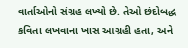વાર્તાઓનો સંગ્રહ લખ્યો છે. તેઓ છંદોબદ્ધ કવિતા લખવાના ખાસ આગ્રહી હતા, અને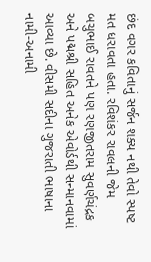છંદ વગર કવિતાનું સર્જન શક્ય નથી તેવો સ્પષ્ટ મત ધરાવતા હતા. રવિશંકર રાવલની જેમ બચુભાઈ રાવતને પણ રણજીતરામ સુવર્ણચંદ્રક અને પદ્મશ્રી સહિત અનેક એવોર્ડથી સન્માનવામાં આવ્યા છે. વીસમી સદીના ગુજરાતી ભાષાના નામી-અનામી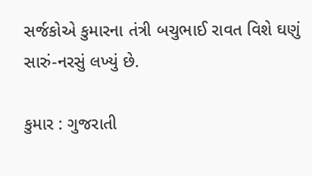સર્જકોએ કુમારના તંત્રી બચુભાઈ રાવત વિશે ઘણું સારું-નરસું લખ્યું છે.

કુમાર : ગુજરાતી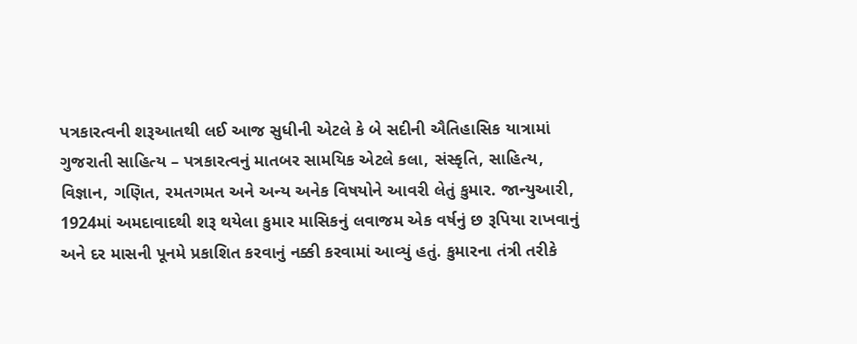પત્રકારત્વની શરૂઆતથી લઈ આજ સુધીની એટલે કે બે સદીની ઐતિહાસિક યાત્રામાં ગુજરાતી સાહિત્ય – પત્રકારત્વનું માતબર સામયિક એટલે કલા, સંસ્કૃતિ, સાહિત્ય, વિજ્ઞાન, ગણિત, રમતગમત અને અન્ય અનેક વિષયોને આવરી લેતું કુમાર. જાન્યુઆરી, 1924માં અમદાવાદથી શરૂ થયેલા કુમાર માસિકનું લવાજમ એક વર્ષનું છ રૂપિયા રાખવાનું અને દર માસની પૂનમે પ્રકાશિત કરવાનું નક્કી કરવામાં આવ્યું હતું. કુમારના તંત્રી તરીકે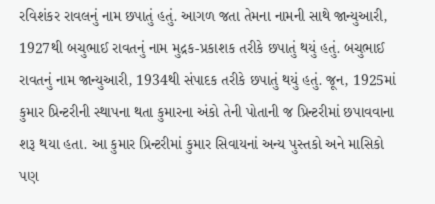રવિશંકર રાવલનું નામ છપાતું હતું. આગળ જતા તેમના નામની સાથે જાન્યુઆરી, 1927થી બચુભાઈ રાવતનું નામ મુદ્રક-પ્રકાશક તરીકે છપાતું થયું હતું. બચુભાઈ રાવતનું નામ જાન્યુઆરી, 1934થી સંપાદક તરીકે છપાતું થયું હતું. જૂન, 1925માં કુમાર પ્રિન્ટરીની સ્થાપના થતા કુમારના અંકો તેની પોતાની જ પ્રિન્ટરીમાં છપાવવાના શરૂ થયા હતા. આ કુમાર પ્રિન્ટરીમાં કુમાર સિવાયનાં અન્ય પુસ્તકો અને માસિકો પણ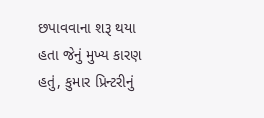છપાવવાના શરૂ થયા હતા જેનું મુખ્ય કારણ હતું, કુમાર પ્રિન્ટરીનું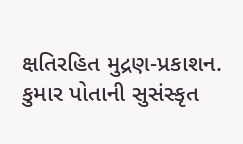ક્ષતિરહિત મુદ્રણ-પ્રકાશન. કુમાર પોતાની સુસંસ્કૃત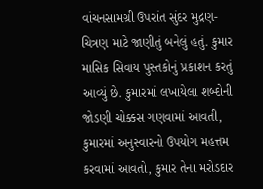વાંચનસામગ્રી ઉપરાંત સુંદર મુદ્રણ-ચિત્રણ માટે જાણીતું બનેલું હતું. કુમાર માસિક સિવાય પુસ્તકોનું પ્રકાશન કરતું આવ્યું છે. કુમારમાં લખાયેલા શબ્દોની જોડણી ચોક્કસ ગણવામાં આવતી, કુમારમાં અનુસ્વારનો ઉપયોગ મહત્તમ કરવામાં આવતો, કુમાર તેના મરોડદાર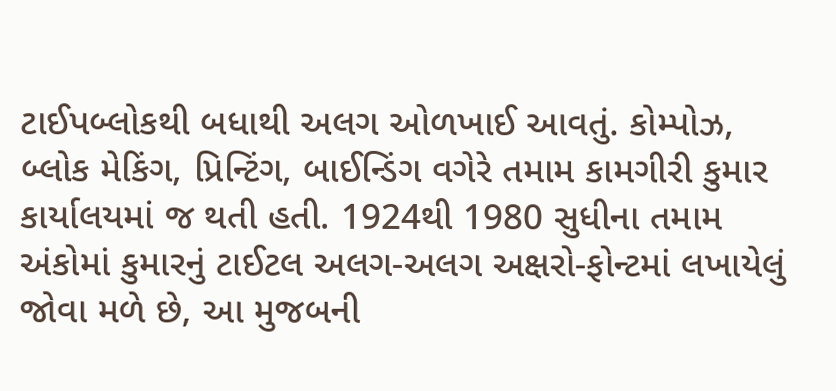ટાઈપબ્લોકથી બધાથી અલગ ઓળખાઈ આવતું. કોમ્પોઝ, બ્લોક મેકિંગ, પ્રિન્ટિંગ, બાઈન્ડિંગ વગેરે તમામ કામગીરી કુમાર કાર્યાલયમાં જ થતી હતી. 1924થી 1980 સુધીના તમામ અંકોમાં કુમારનું ટાઈટલ અલગ-અલગ અક્ષરો-ફોન્ટમાં લખાયેલું જોવા મળે છે, આ મુજબની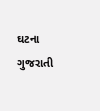ઘટના ગુજરાતી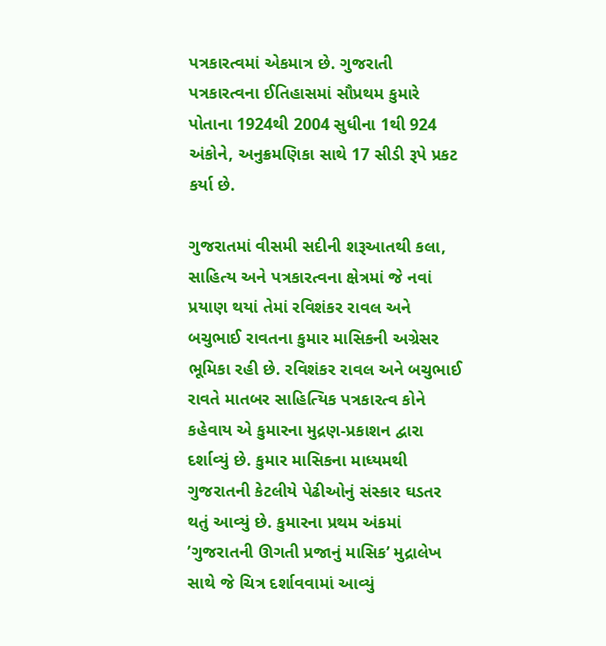પત્રકારત્વમાં એકમાત્ર છે. ગુજરાતી પત્રકારત્વના ઈતિહાસમાં સૌપ્રથમ કુમારે પોતાના 1924થી 2004 સુધીના 1થી 924 અંકોને, અનુક્રમણિકા સાથે 17 સીડી રૂપે પ્રકટ કર્યા છે.

ગુજરાતમાં વીસમી સદીની શરૂઆતથી કલા, સાહિત્ય અને પત્રકારત્વના ક્ષેત્રમાં જે નવાં પ્રયાણ થયાં તેમાં રવિશંકર રાવલ અને બચુભાઈ રાવતના કુમાર માસિકની અગ્રેસર ભૂમિકા રહી છે. રવિશંકર રાવલ અને બચુભાઈ રાવતે માતબર સાહિત્યિક પત્રકારત્વ કોને કહેવાય એ કુમારના મુદ્રણ-પ્રકાશન દ્વારા દર્શાવ્યું છે. કુમાર માસિકના માધ્યમથી ગુજરાતની કેટલીયે પેઢીઓનું સંસ્કાર ઘડતર થતું આવ્યું છે. કુમારના પ્રથમ અંકમાં ’ગુજરાતની ઊગતી પ્રજાનું માસિક’ મુદ્રાલેખ સાથે જે ચિત્ર દર્શાવવામાં આવ્યું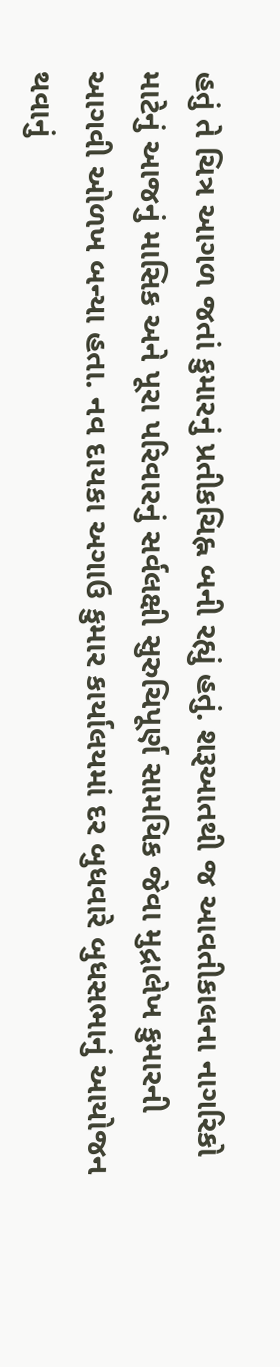હતું તે ચિત્ર આગળ જતાં કુમારનું પ્રતીકચિહ્ન બની રહ્યું હતું. શરૂઆતથી જ આવતીકાલના નાગરિકો માટેનું આજનું માસિક અને પૂરા પરિવારનું સર્વલક્ષી સુરુચિપૂર્ણ સામયિક જેવા મુદ્રાલેખ કુમારની આગવી ઓળખ બન્યા હતા. નવ દાયકા અગાઉ કુમાર કાર્યાલયમાં દર બુધવારે બુધસભાનું આયોજન થવાનું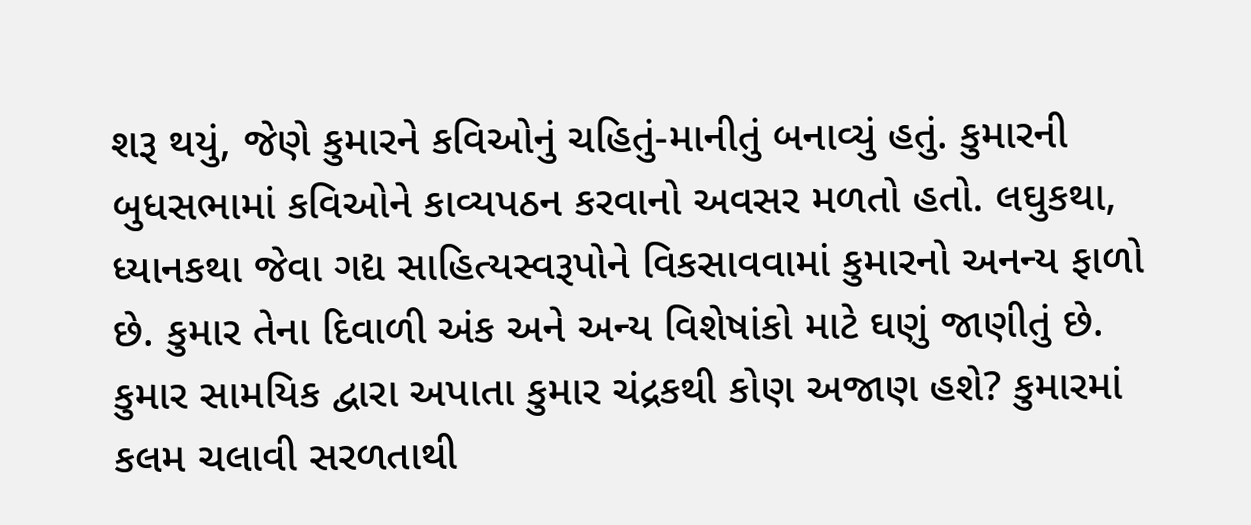શરૂ થયું, જેણે કુમારને કવિઓનું ચહિતું-માનીતું બનાવ્યું હતું. કુમારની બુધસભામાં કવિઓને કાવ્યપઠન કરવાનો અવસર મળતો હતો. લઘુકથા, ધ્યાનકથા જેવા ગદ્ય સાહિત્યસ્વરૂપોને વિકસાવવામાં કુમારનો અનન્ય ફાળો છે. કુમાર તેના દિવાળી અંક અને અન્ય વિશેષાંકો માટે ઘણું જાણીતું છે. કુમાર સામયિક દ્વારા અપાતા કુમાર ચંદ્રકથી કોણ અજાણ હશે? કુમારમાં કલમ ચલાવી સરળતાથી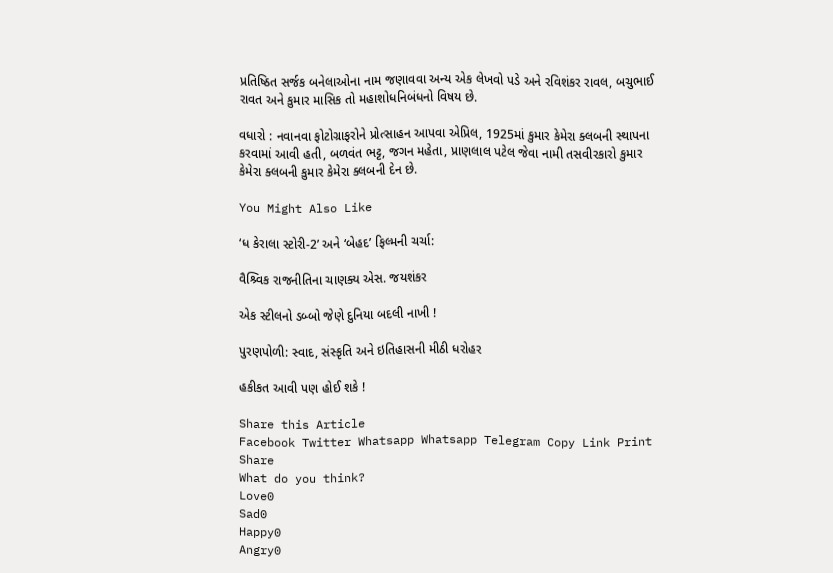પ્રતિષ્ઠિત સર્જક બનેલાઓના નામ જણાવવા અન્ય એક લેખવો પડે અને રવિશંકર રાવલ, બચુભાઈ રાવત અને કુમાર માસિક તો મહાશોધનિબંધનો વિષય છે.

વધારો : નવાનવા ફોટોગ્રાફરોને પ્રોત્સાહન આપવા એપ્રિલ, 1925માં કુમાર કેમેરા ક્લબની સ્થાપના કરવામાં આવી હતી, બળવંત ભટ્ટ, જગન મહેતા, પ્રાણલાલ પટેલ જેવા નામી તસવીરકારો કુમાર કેમેરા ક્લબની કુમાર કેમેરા ક્લબની દેન છે.

You Might Also Like

‘ધ કેરાલા સ્ટોરી-2’ અને ‘બેહદ’ ફિલ્મની ચર્ચા:

વૈશ્ર્વિક રાજનીતિના ચાણક્ય એસ. જયશંકર

એક સ્ટીલનો ડબ્બો જેણે દુનિયા બદલી નાખી !

પુરણપોળી: સ્વાદ, સંસ્કૃતિ અને ઇતિહાસની મીઠી ધરોહર

હકીકત આવી પણ હોઈ શકે !

Share this Article
Facebook Twitter Whatsapp Whatsapp Telegram Copy Link Print
Share
What do you think?
Love0
Sad0
Happy0
Angry0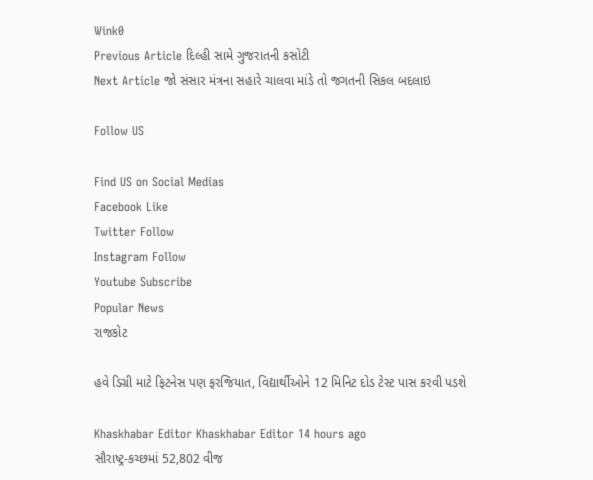Wink0
Previous Article દિલ્હી સામે ગુજરાતની કસોટી
Next Article જો સંસાર મંત્રના સહારે ચાલવા માંડે તો જગતની સિકલ બદલાઇ

Follow US

Find US on Social Medias
Facebook Like
Twitter Follow
Instagram Follow
Youtube Subscribe
Popular News
રાજકોટ

હવે ડિગ્રી માટે ફિટનેસ પણ ફરજિયાત, વિદ્યાર્થીઓને 12 મિનિટ દોડ ટેસ્ટ પાસ કરવી પડશે

Khaskhabar Editor Khaskhabar Editor 14 hours ago
સૌરાષ્ટ્ર-કચ્છમાં 52,802 વીજ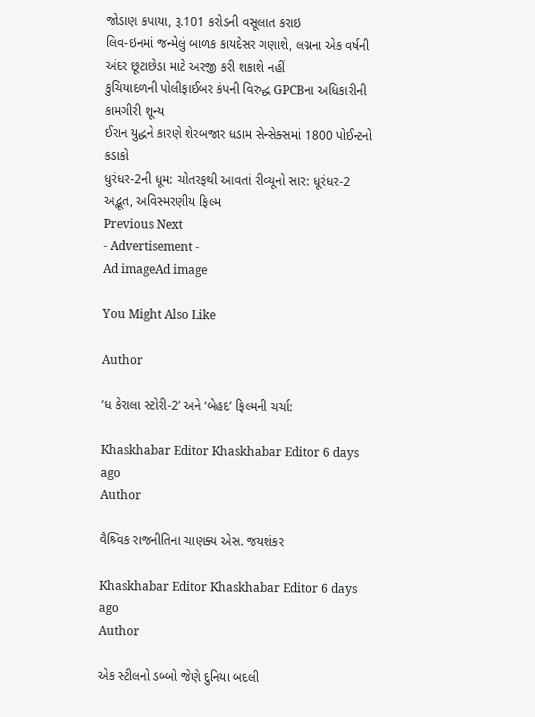જોડાણ કપાયા, રૂ.101 કરોડની વસૂલાત કરાઇ
લિવ-ઇનમાં જન્મેલું બાળક કાયદેસર ગણાશે, લગ્નના એક વર્ષની અંદર છૂટાછેડા માટે અરજી કરી શકાશે નહીં
કુચિયાદળની પોલીફાઈબર કંપની વિરુદ્ધ GPCBના અધિકારીની કામગીરી શૂન્ય
ઈરાન યુદ્ધને કારણે શેરબજાર ધડામ સેન્સેક્સમાં 1800 પોઈન્ટનો કડાકો
ધુરંધર-2ની ધૂમ: ચોતરફથી આવતાં રીવ્યૂનો સાર: ધૂરંધર-2 અદ્ભૂત, અવિસ્મરણીય ફિલ્મ
Previous Next
- Advertisement -
Ad imageAd image

You Might Also Like

Author

‘ધ કેરાલા સ્ટોરી-2’ અને ‘બેહદ’ ફિલ્મની ચર્ચા:

Khaskhabar Editor Khaskhabar Editor 6 days ago
Author

વૈશ્ર્વિક રાજનીતિના ચાણક્ય એસ. જયશંકર

Khaskhabar Editor Khaskhabar Editor 6 days ago
Author

એક સ્ટીલનો ડબ્બો જેણે દુનિયા બદલી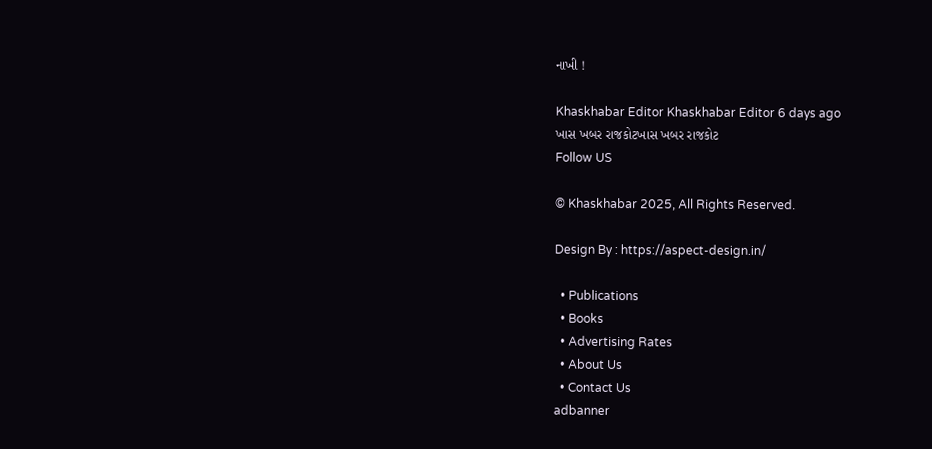નાખી !

Khaskhabar Editor Khaskhabar Editor 6 days ago
ખાસ ખબર રાજકોટખાસ ખબર રાજકોટ
Follow US

© Khaskhabar 2025, All Rights Reserved.

Design By : https://aspect-design.in/

  • Publications
  • Books
  • Advertising Rates
  • About Us
  • Contact Us
adbanner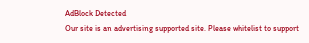AdBlock Detected
Our site is an advertising supported site. Please whitelist to support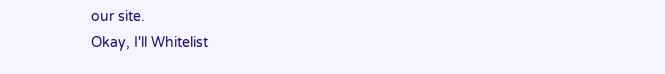our site.
Okay, I'll Whitelist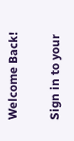Welcome Back!

Sign in to your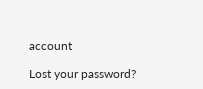account

Lost your password?